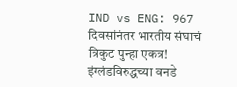IND vs ENG: 967 दिवसांनंतर भारतीय संघाचं त्रिकुट पुन्हा एकत्र! इंग्लंडविरुद्धच्या वनडे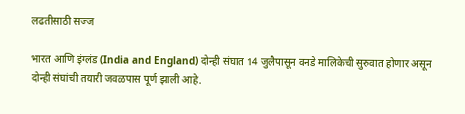लढतीसाठी सज्ज

भारत आणि इंग्लंड (India and England) दोन्ही संघात 14 जुलैपासून वनडे मालिकेची सुरुवात होणार असून दोन्ही संघांची तयारी जवळपास पूर्ण झाली आहे.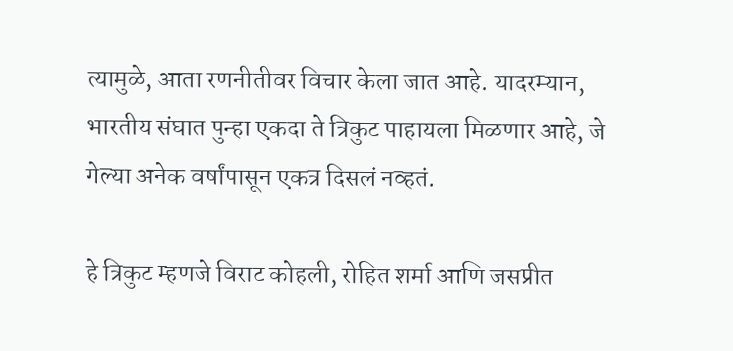त्यामुळे, आता रणनीतीवर विचार केला जात आहे. यादरम्यान, भारतीय संघात पुन्हा एकदा ते त्रिकुट पाहायला मिळणार आहे, जे गेल्या अनेक वर्षांपासून एकत्र दिसलं नव्हतं.

हे त्रिकुट म्हणजे विराट कोहली, रोहित शर्मा आणि जसप्रीत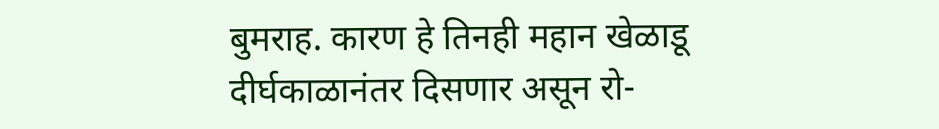बुमराह. कारण हे तिनही महान खेळाडू दीर्घकाळानंतर दिसणार असून रो-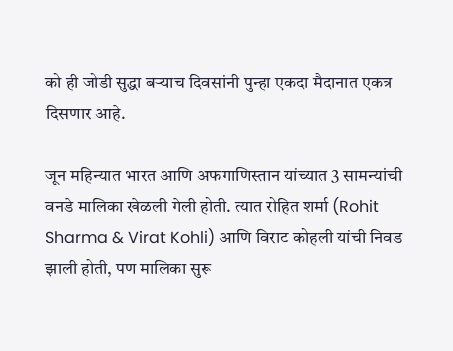को ही जोडी सुद्धा बऱ्याच दिवसांनी पुन्हा एकदा मैदानात एकत्र दिसणार आहे.

जून महिन्यात भारत आणि अफगाणिस्तान यांच्यात 3 सामन्यांची वनडे मालिका खेळली गेली होती. त्यात रोहित शर्मा (Rohit Sharma & Virat Kohli) आणि विराट कोहली यांची निवड झाली होती, पण मालिका सुरू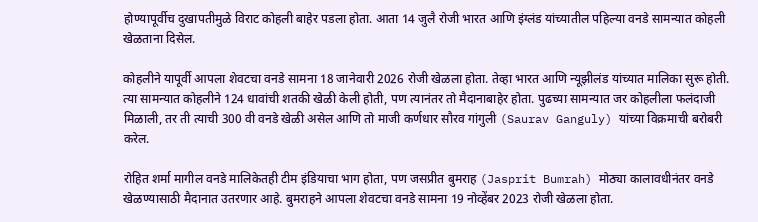होण्यापूर्वीच दुखापतीमुळे विराट कोहली बाहेर पडला होता. आता 14 जुलै रोजी भारत आणि इंग्लंड यांच्यातील पहिल्या वनडे सामन्यात कोहली खेळताना दिसेल.

कोहलीने यापूर्वी आपला शेवटचा वनडे सामना 18 जानेवारी 2026 रोजी खेळला होता. तेव्हा भारत आणि न्यूझीलंड यांच्यात मालिका सुरू होती. त्या सामन्यात कोहलीने 124 धावांची शतकी खेळी केली होती, पण त्यानंतर तो मैदानाबाहेर होता. पुढच्या सामन्यात जर कोहलीला फलंदाजी मिळाली, तर ती त्याची 300 वी वनडे खेळी असेल आणि तो माजी कर्णधार सौरव गांगुली (Saurav Ganguly) यांच्या विक्रमाची बरोबरी करेल.

रोहित शर्मा मागील वनडे मालिकेतही टीम इंडियाचा भाग होता, पण जसप्रीत बुमराह (Jasprit Bumrah) मोठ्या कालावधीनंतर वनडे खेळण्यासाठी मैदानात उतरणार आहे. बुमराहने आपला शेवटचा वनडे सामना 19 नोव्हेंबर 2023 रोजी खेळला होता.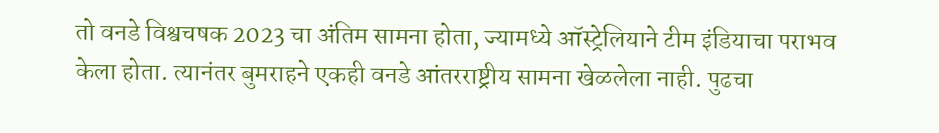तो वनडे विश्वचषक 2023 चा अंतिम सामना होता, ज्यामध्ये ऑस्ट्रेलियाने टीम इंडियाचा पराभव केला होता. त्यानंतर बुमराहने एकही वनडे आंतरराष्ट्रीय सामना खेळलेला नाही. पुढचा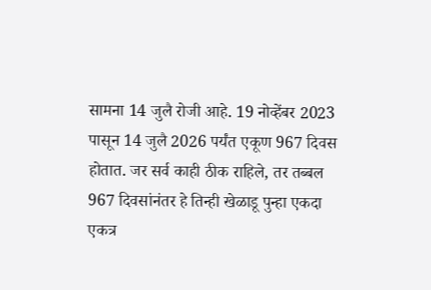सामना 14 जुलै रोजी आहे. 19 नोव्हेंबर 2023 पासून 14 जुलै 2026 पर्यंत एकूण 967 दिवस होतात. जर सर्व काही ठीक राहिले, तर तब्बल 967 दिवसांनंतर हे तिन्ही खेळाडू पुन्हा एकदा एकत्र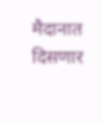मैदानात दिसणार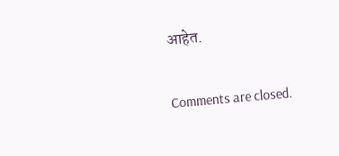आहेत.

Comments are closed.